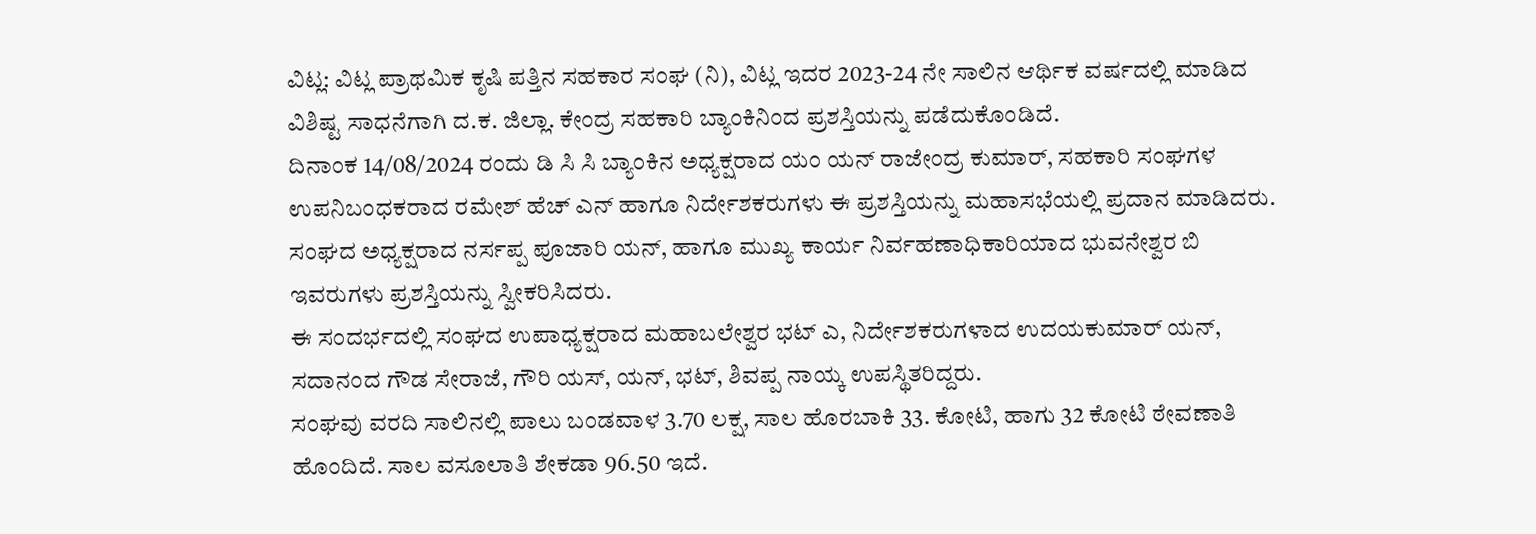ವಿಟ್ಲ: ವಿಟ್ಲ ಪ್ರಾಥಮಿಕ ಕೃಷಿ ಪತ್ತಿನ ಸಹಕಾರ ಸಂಘ (ನಿ), ವಿಟ್ಲ ಇದರ 2023-24 ನೇ ಸಾಲಿನ ಆರ್ಥಿಕ ವರ್ಷದಲ್ಲಿ ಮಾಡಿದ ವಿಶಿಷ್ಟ ಸಾಧನೆಗಾಗಿ ದ.ಕ. ಜಿಲ್ಲಾ. ಕೇಂದ್ರ ಸಹಕಾರಿ ಬ್ಯಾಂಕಿನಿಂದ ಪ್ರಶಸ್ತಿಯನ್ನು ಪಡೆದುಕೊಂಡಿದೆ.
ದಿನಾಂಕ 14/08/2024 ರಂದು ಡಿ ಸಿ ಸಿ ಬ್ಯಾಂಕಿನ ಅಧ್ಯಕ್ಷರಾದ ಯಂ ಯನ್ ರಾಜೇಂದ್ರ ಕುಮಾರ್, ಸಹಕಾರಿ ಸಂಘಗಳ ಉಪನಿಬಂಧಕರಾದ ರಮೇಶ್ ಹೆಚ್ ಎನ್ ಹಾಗೂ ನಿರ್ದೇಶಕರುಗಳು ಈ ಪ್ರಶಸ್ತಿಯನ್ನು ಮಹಾಸಭೆಯಲ್ಲಿ ಪ್ರದಾನ ಮಾಡಿದರು.
ಸಂಘದ ಅಧ್ಯಕ್ಷರಾದ ನರ್ಸಪ್ಪ ಪೂಜಾರಿ ಯನ್, ಹಾಗೂ ಮುಖ್ಯ ಕಾರ್ಯ ನಿರ್ವಹಣಾಧಿಕಾರಿಯಾದ ಭುವನೇಶ್ವರ ಬಿ ಇವರುಗಳು ಪ್ರಶಸ್ತಿಯನ್ನು ಸ್ವೀಕರಿಸಿದರು.
ಈ ಸಂದರ್ಭದಲ್ಲಿ ಸಂಘದ ಉಪಾಧ್ಯಕ್ಷರಾದ ಮಹಾಬಲೇಶ್ವರ ಭಟ್ ಎ, ನಿರ್ದೇಶಕರುಗಳಾದ ಉದಯಕುಮಾರ್ ಯನ್, ಸದಾನಂದ ಗೌಡ ಸೇರಾಜೆ, ಗೌರಿ ಯಸ್, ಯನ್, ಭಟ್, ಶಿವಪ್ಪ ನಾಯ್ಕ ಉಪಸ್ಥಿತರಿದ್ದರು.
ಸಂಘವು ವರದಿ ಸಾಲಿನಲ್ಲಿ ಪಾಲು ಬಂಡವಾಳ 3.70 ಲಕ್ಷ, ಸಾಲ ಹೊರಬಾಕಿ 33. ಕೋಟಿ, ಹಾಗು 32 ಕೋಟಿ ಠೇವಣಾತಿ ಹೊಂದಿದೆ. ಸಾಲ ವಸೂಲಾತಿ ಶೇಕಡಾ 96.50 ಇದೆ.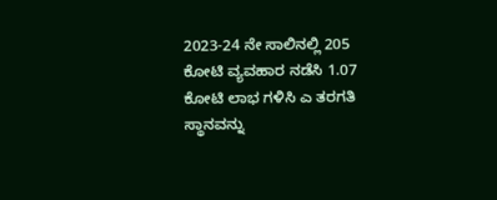2023-24 ನೇ ಸಾಲಿನಲ್ಲಿ 205 ಕೋಟಿ ವ್ಯವಹಾರ ನಡೆಸಿ 1.07 ಕೋಟಿ ಲಾಭ ಗಳಿಸಿ ಎ ತರಗತಿ ಸ್ಥಾನವನ್ನು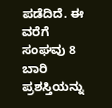ಪಡೆದಿದೆ. ಈ ವರೆಗೆ ಸಂಘವು 8 ಬಾರಿ ಪ್ರಶಸ್ತಿಯನ್ನು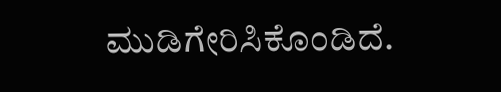ಮುಡಿಗೇರಿಸಿಕೊಂಡಿದೆ.